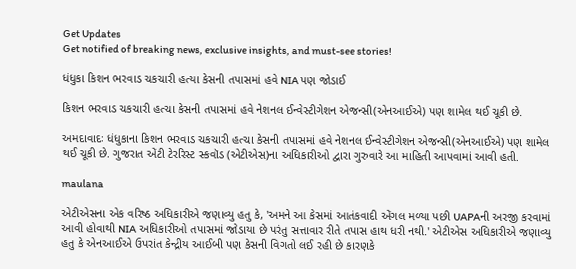Get Updates
Get notified of breaking news, exclusive insights, and must-see stories!

ધંધુકા કિશન ભરવાડ ચકચારી હત્યા કેસની તપાસમાં હવે NIA પણ જોડાઈ

કિશન ભરવાડ ચકચારી હત્ચા કેસની તપાસમાં હવે નેશનલ ઈન્વેસ્ટીગેશન એજન્સી(એનઆઈએ) પણ શામેલ થઈ ચૂકી છે.

અમદાવાદઃ ધંધુકાના કિશન ભરવાડ ચકચારી હત્ચા કેસની તપાસમાં હવે નેશનલ ઈન્વેસ્ટીગેશન એજન્સી(એનઆઈએ) પણ શામેલ થઈ ચૂકી છે. ગુજરાત એંટી ટેરરિસ્ટ સ્કવૉડ (એટીએસ)ના અધિકારીઓ દ્વારા ગુરુવારે આ માહિતી આપવામાં આવી હતી.

maulana

એટીએસના એક વરિષ્ઠ અધિકારીએ જણાવ્યુ હતુ કે, 'અમને આ કેસમાં આતંકવાદી એંગલ મળ્યા પછી UAPAની અરજી કરવામાં આવી હોવાથી NIA અધિકારીઓ તપાસમાં જોડાયા છે પરંતુ સત્તાવાર રીતે તપાસ હાથ ધરી નથી.' એટીએસ અધિકારીએ જણાવ્યુ હતુ કે એનઆઈએ ઉપરાંત કેન્દ્રીય આઈબી પણ કેસની વિગતો લઈ રહી છે કારણકે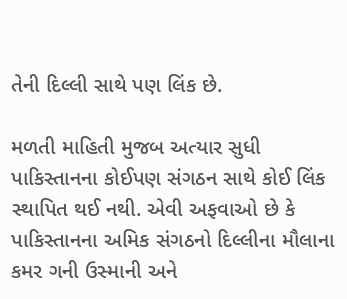તેની દિલ્લી સાથે પણ લિંક છે.

મળતી માહિતી મુજબ અત્યાર સુધી પાકિસ્તાનના કોઈપણ સંગઠન સાથે કોઈ લિંક સ્થાપિત થઈ નથી. એવી અફવાઓ છે કે પાકિસ્તાનના અમિક સંગઠનો દિલ્લીના મૌલાના કમર ગની ઉસ્માની અને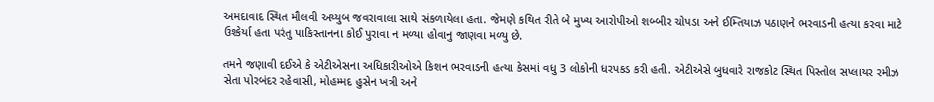અમદાવાદ સ્થિત મૌલવી અય્યુબ જવરાવાલા સાથે સંકળાયેલા હતા. જેમણે કથિત રીતે બે મુખ્ય આરોપીઓ શબ્બીર ચોપડા અને ઈમ્તિયાઝ પઠાણને ભરવાડની હત્યા કરવા માટે ઉશ્કેર્યા હતા પરંતુ પાકિસ્તાનના કોઈ પુરાવા ન મળ્યા હોવાનુ જાણવા મળ્યુ છે.

તમને જણાવી દઈએ કે એટીએસના અધિકારીઓએ કિશન ભરવાડની હત્યા કેસમાં વધુ 3 લોકોની ધરપકડ કરી હતી. એટીએસે બુધવારે રાજકોટ સ્થિત પિસ્તોલ સપ્લાયર રમીઝ સેતા પોરબંદર રહેવાસી, મોહમ્મદ હુસેન ખત્રી અને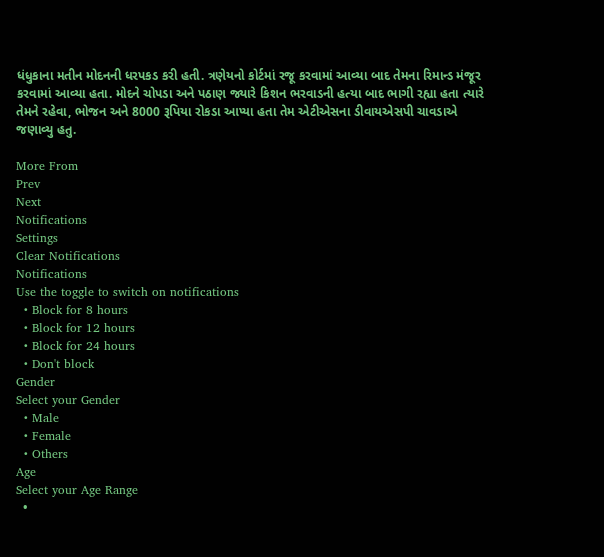ધંધુકાના મતીન મોદનની ધરપકડ કરી હતી. ત્રણેયનો કોર્ટમાં રજૂ કરવામાં આવ્યા બાદ તેમના રિમાન્ડ મંજૂર કરવામાં આવ્યા હતા. મોદને ચોપડા અને પઠાણ જ્યારે કિશન ભરવાડની હત્યા બાદ ભાગી રહ્યા હતા ત્યારે તેમને રહેવા, ભોજન અને 8000 રૂપિયા રોકડા આપ્યા હતા તેમ એટીએસના ડીવાયએસપી ચાવડાએ જણાવ્યુ હતુ.

More From
Prev
Next
Notifications
Settings
Clear Notifications
Notifications
Use the toggle to switch on notifications
  • Block for 8 hours
  • Block for 12 hours
  • Block for 24 hours
  • Don't block
Gender
Select your Gender
  • Male
  • Female
  • Others
Age
Select your Age Range
  •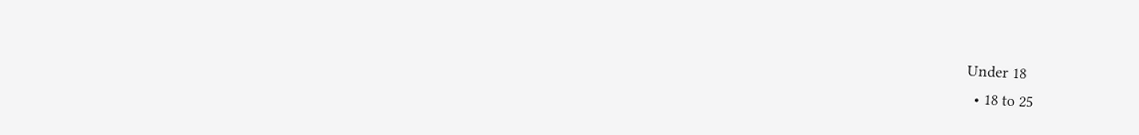Under 18
  • 18 to 25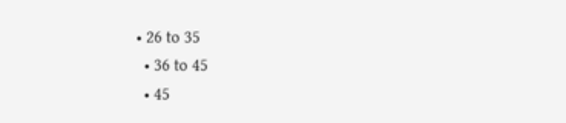• 26 to 35
  • 36 to 45
  • 45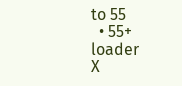to 55
  • 55+
loader
X